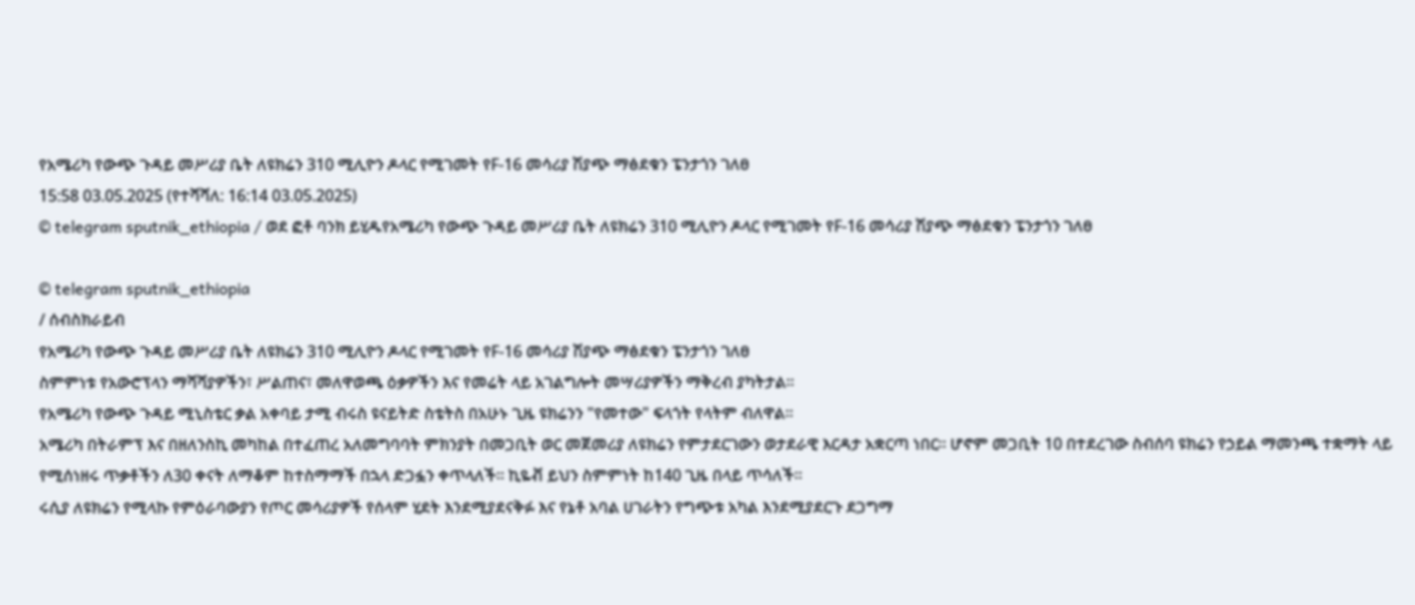የአሜሪካ የውጭ ጉዳይ መሥሪያ ቤት ለዩክሬን 310 ሚሊዮን ዶላር የሚገመት የF-16 መሳሪያ ሽያጭ ማፅደቁን ፔንታጎን ገለፀ
15:58 03.05.2025 (የተሻሻለ: 16:14 03.05.2025)
© telegram sputnik_ethiopia / ወደ ፎቶ ባንክ ይሂዱየአሜሪካ የውጭ ጉዳይ መሥሪያ ቤት ለዩክሬን 310 ሚሊዮን ዶላር የሚገመት የF-16 መሳሪያ ሽያጭ ማፅደቁን ፔንታጎን ገለፀ

© telegram sputnik_ethiopia
/ ሰብስክራይብ
የአሜሪካ የውጭ ጉዳይ መሥሪያ ቤት ለዩክሬን 310 ሚሊዮን ዶላር የሚገመት የF-16 መሳሪያ ሽያጭ ማፅደቁን ፔንታጎን ገለፀ
ስምምነቱ የአውሮፕላን ማሻሻያዎችን፣ ሥልጠና፣ መለዋወጫ ዕቃዎችን እና የመሬት ላይ አገልግሎት መሣሪያዎችን ማቅረብ ያካትታል።
የአሜሪካ የውጭ ጉዳይ ሚኒስቴር ቃል አቀባይ ታሚ ብሩስ ዩናይትድ ስቴትስ በአሁኑ ጊዜ ዩክሬንን "የመተው" ፍላጎት የላትም ብለዋል።
አሜሪካ በትራምፕ እና በዘለንስኪ መካከል በተፈጠረ አለመግባባት ምክንያት በመጋቢት ወር መጀመሪያ ለዩክሬን የምታደርገውን ወታደራዊ እርዳታ አቋርጣ ነበር። ሆኖም መጋቢት 10 በተደረገው ስብሰባ ዩክሬን የኃይል ማመንጫ ተቋማት ላይ የሚሰነዘሩ ጥቃቶችን ለ30 ቀናት ለማቆም ከተስማማች በኋላ ድጋፏን ቀጥላለች። ኪዬቭ ይህን ስምምነት ከ140 ጊዜ በላይ ጥሳለች።
ሩሲያ ለዩክሬን የሚላኩ የምዕራባውያን የጦር መሳሪያዎች የሰላም ሂደት እንደሚያደናቅፉ እና የኔቶ አባል ሀገራትን የግጭቱ አካል እንደሚያደርጉ ደጋግማ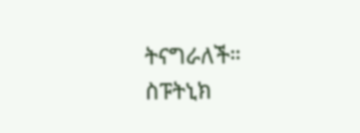ትናግራለች።
ስፑትኒክ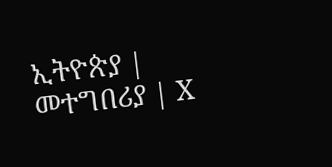ኢትዮጵያ | መተግበሪያ | X